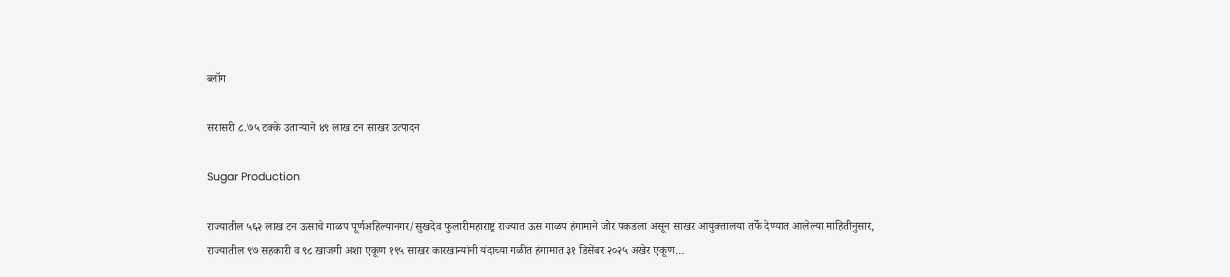ब्लॉग

सरासरी ८.७५ टक्के उताऱ्याने ४९ लाख टन साखर उत्पादन

Sugar Production

राज्यातील ५६२ लाख टन ऊसाचे गाळप पूर्णअहिल्यानगर/सुखदेव फुलारीमहाराष्ट्र राज्यात ऊस गाळप हंगामाने जोर पकडला असून साखर आयुक्तालया तर्फे देण्यात आलेल्या माहितीनुसार, राज्यातील ९७ सहकारी व ९८ खाजगी अशा एकूण १९५ साखर कारखान्यांनी यंदाच्या गळीत हंगामात ३१ डिसेंबर २०२५ अखेर एकूण…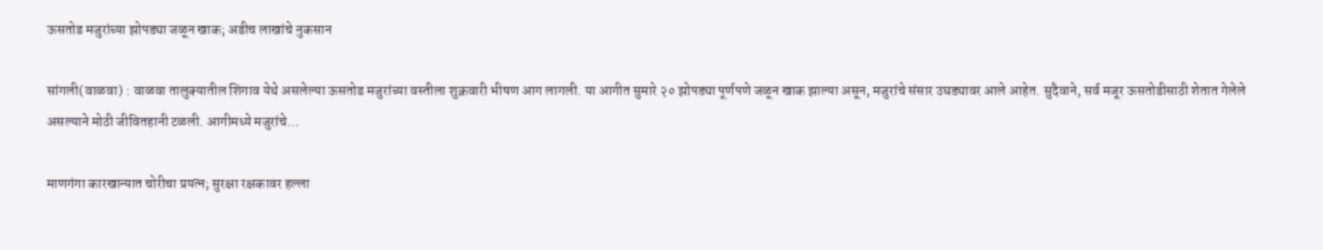ऊसतोड मजुरांच्या झोपड्या जळून खाक; अडीच लाखांचे नुकसान

सांगली(वाळवा) : वाळवा तालुक्यातील शिगाव येथे असलेल्या ऊसतोड मजुरांच्या वस्तीला शुक्रवारी भीषण आग लागली. या आगीत सुमारे २० झोपड्या पूर्णपणे जळून खाक झाल्या असून, मजुरांचे संसार उघड्यावर आले आहेत. सुदैवाने, सर्व मजूर ऊसतोडीसाठी शेतात गेलेले असल्याने मोठी जीवितहानी टळली. आगीमध्ये मजुरांचे…

माणगंगा कारखान्यात चोरीचा प्रयत्न; सुरक्षा रक्षकावर हल्ला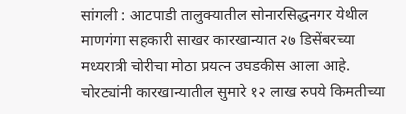सांगली : आटपाडी तालुक्यातील सोनारसिद्धनगर येथील माणगंगा सहकारी साखर कारखान्यात २७ डिसेंबरच्या मध्यरात्री चोरीचा मोठा प्रयत्न उघडकीस आला आहे. चोरट्यांनी कारखान्यातील सुमारे १२ लाख रुपये किमतीच्या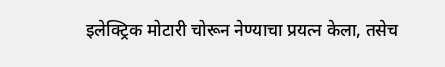इलेक्ट्रिक मोटारी चोरून नेण्याचा प्रयत्न केला, तसेच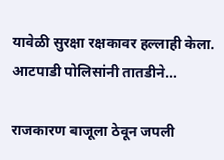यावेळी सुरक्षा रक्षकावर हल्लाही केला. आटपाडी पोलिसांनी तातडीने…

राजकारण बाजूला ठेवून जपली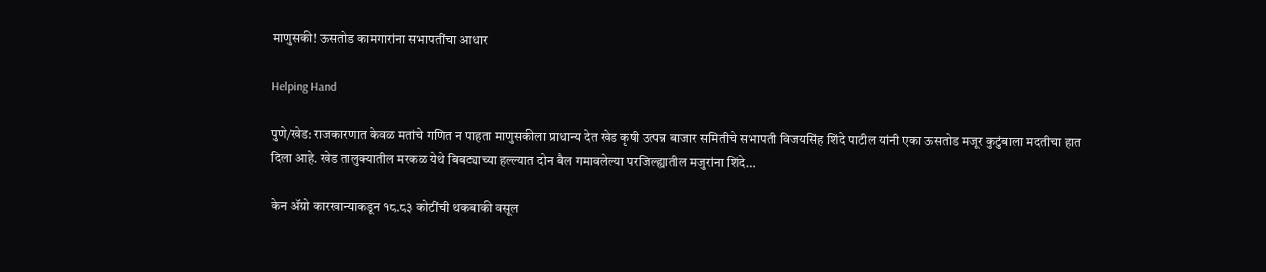माणुसकी! ऊसतोड कामगारांना सभापतींचा आधार

Helping Hand

पुणे/खेड: राजकारणात केवळ मतांचे गणित न पाहता माणुसकीला प्राधान्य देत खेड कृषी उत्पन्न बाजार समितीचे सभापती विजयसिंह शिंदे पाटील यांनी एका ऊसतोड मजूर कुटुंबाला मदतीचा हात दिला आहे. खेड तालुक्यातील मरकळ येथे बिबट्याच्या हल्ल्यात दोन बैल गमावलेल्या परजिल्ह्यातील मजुरांना शिंदे…

केन ॲग्रो कारखान्याकडून १८.८३ कोटींची थकबाकी वसूल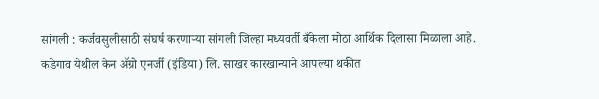सांगली : कर्जवसुलीसाठी संघर्ष करणाऱ्या सांगली जिल्हा मध्यवर्ती बँकेला मोठा आर्थिक दिलासा मिळाला आहे. कडेगाव येथील केन ॲग्रो एनर्जी (इंडिया) लि. साखर कारखान्याने आपल्या थकीत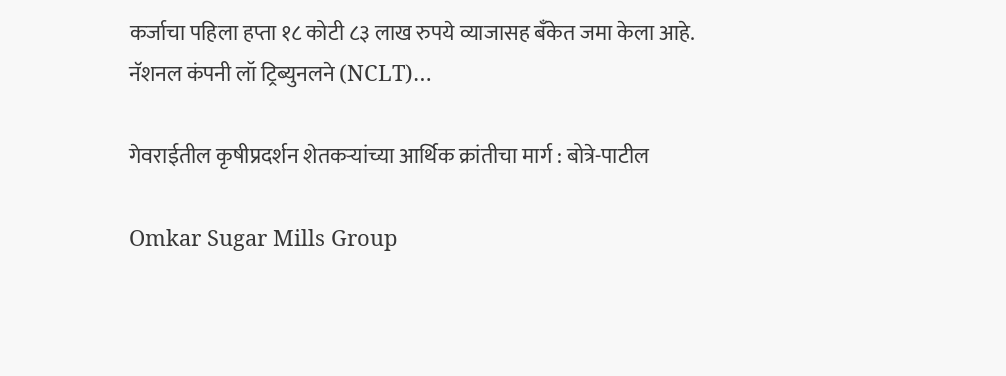कर्जाचा पहिला हप्ता १८ कोटी ८३ लाख रुपये व्याजासह बँकेत जमा केला आहे. नॅशनल कंपनी लॉ ट्रिब्युनलने (NCLT)…

गेवराईतील कृषीप्रदर्शन शेतकऱ्यांच्या आर्थिक क्रांतीचा मार्ग : बोत्रे-पाटील

Omkar Sugar Mills Group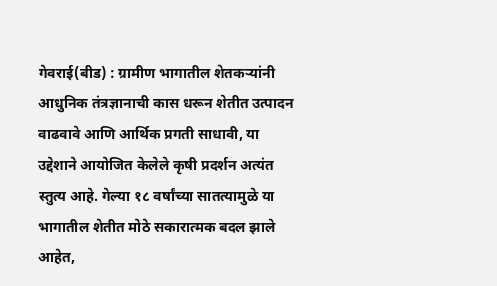गेवराई(बीड) : ग्रामीण भागातील शेतकऱ्यांनी आधुनिक तंत्रज्ञानाची कास धरून शेतीत उत्पादन वाढवावे आणि आर्थिक प्रगती साधावी, या उद्देशाने आयोजित केलेले कृषी प्रदर्शन अत्यंत स्तुत्य आहे. गेल्या १८ वर्षांच्या सातत्यामुळे या भागातील शेतीत मोठे सकारात्मक बदल झाले आहेत,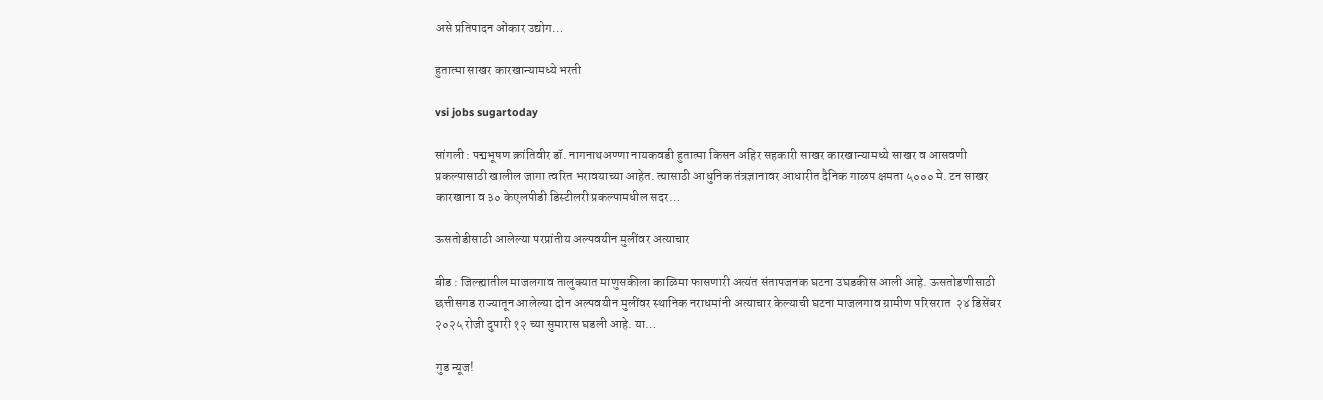असे प्रतिपादन ओंकार उद्योग…

हुतात्मा साखर कारखान्यामध्ये भरती

vsi jobs sugartoday

सांगली : पद्मभूषण क्रांतिवीर डॉ. नागनाथअण्णा नायकवडी हुतात्मा किसन अहिर सहकारी साखर कारखान्यामध्ये साखर व आसवणी प्रकल्पासाठी खालील जागा त्वरित भरावयाच्या आहेत. त्‍यासाठी आधुनिक तंत्रज्ञानावर आधारीत दैनिक गाळप क्षमता ५००० मे. टन साखर कारखाना व ३० केएलपीडी डिस्टीलरी प्रकल्पामधील सदर…

ऊसतोडीसाठी आलेल्या परप्रांतीय अल्पवयीन मुलींवर अत्याचार

बीड : जिल्ह्यातील माजलगाव तालुक्यात माणुसकीला काळिमा फासणारी अत्यंत संतापजनक घटना उघडकीस आली आहे. ऊसतोडणीसाठी छत्तीसगड राज्यातून आलेल्या दोन अल्पवयीन मुलींवर स्थानिक नराधमांनी अत्याचार केल्याची घटना माजलगाव ग्रामीण परिसरात  २४ डिसेंबर २०२५ रोजी दुपारी १२ च्या सुमारास घडली आहे. या…

गुड न्यूज!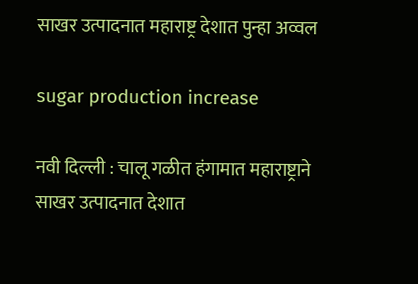साखर उत्पादनात महाराष्ट्र देशात पुन्हा अव्वल

sugar production increase

नवी दिल्ली : चालू गळीत हंगामात महाराष्ट्राने साखर उत्पादनात देशात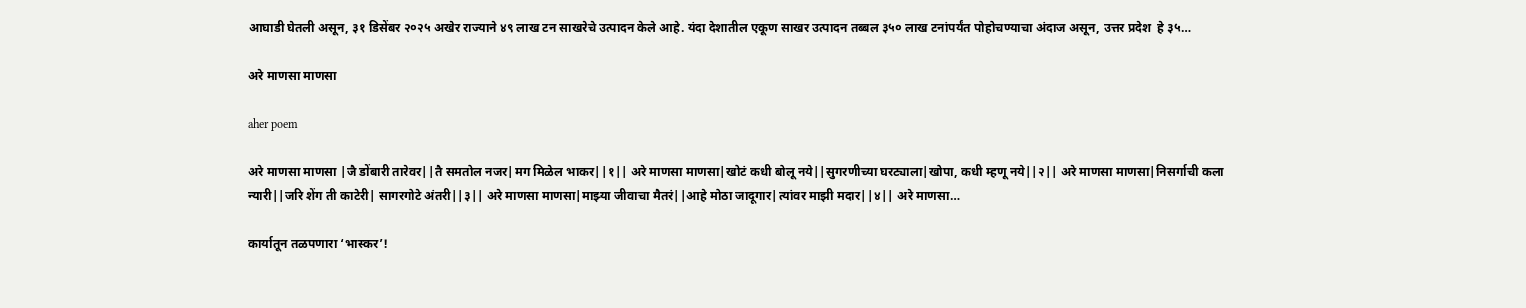आघाडी घेतली असून, ३१ डिसेंबर २०२५ अखेर राज्याने ४९ लाख टन साखरेचे उत्पादन केले आहे. यंदा देशातील एकूण साखर उत्पादन तब्बल ३५० लाख टनांपर्यंत पोहोचण्याचा अंदाज असून, उत्तर प्रदेश  हे ३५…

अरे माणसा माणसा

aher poem

अरे माणसा माणसा |जै डोंबारी तारेवर||तै समतोल नजर|मग मिळेल भाकर||१|| अरे माणसा माणसा|खोटं कधी बोलू नये||सुगरणीच्या घरट्याला|खोपा, कधी म्हणू नये||२|| अरे माणसा माणसा|निसर्गाची कला न्यारी||जरि शेंग ती काटेरी| सागरगोटे अंतरी||३|| अरे माणसा माणसा|माझ्या जीवाचा मैतरं||आहे मोठा जादूगार|त्यांवर माझी मदार||४|| अरे माणसा…

कार्यातून तळपणारा ‘भास्कर’!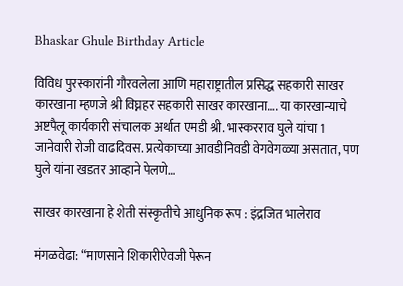Bhaskar Ghule Birthday Article

विविध पुरस्कारांनी गौरवलेला आणि महाराष्ट्रातील प्रसिद्ध सहकारी साखर कारखाना म्हणजे श्री विघ्नहर सहकारी साखर कारखाना…. या कारखान्याचे अष्टपैलू कार्यकारी संचालक अर्थात एमडी श्री. भास्करराव घुले यांचा 1 जानेवारी रोजी वाढदिवस. प्रत्येकाच्या आवडीनिवडी वेगवेगळ्या असतात, पण घुले यांना खडतर आव्हाने पेलणे…

साखर कारखाना हे शेती संस्कृतीचे आधुनिक रूप : इंद्रजित भालेराव

मंगळवेढा: “माणसाने शिकारीऐवजी पेरून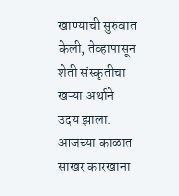खाण्याची सुरुवात केली, तेव्हापासून शेती संस्कृतीचा खऱ्या अर्थाने उदय झाला. आजच्या काळात साखर कारखाना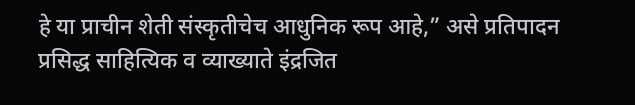हे या प्राचीन शेती संस्कृतीचेच आधुनिक रूप आहे,” असे प्रतिपादन प्रसिद्ध साहित्यिक व व्याख्याते इंद्रजित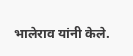भालेराव यांनी केले.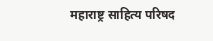महाराष्ट्र साहित्य परिषद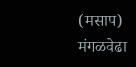(मसाप) मंगळवेढा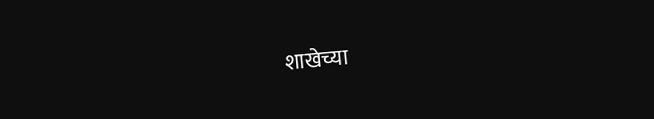शाखेच्या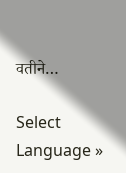वतीने…

Select Language »